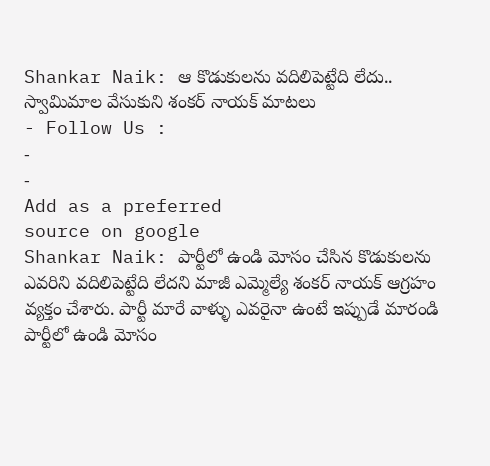Shankar Naik: ఆ కొడుకులను వదిలిపెట్టేది లేదు.. స్వామిమాల వేసుకుని శంకర్ నాయక్ మాటలు
- Follow Us :
-
-
Add as a preferred
source on google
Shankar Naik: పార్టీలో ఉండి మోసం చేసిన కొడుకులను ఎవరిని వదిలిపెట్టేది లేదని మాజీ ఎమ్మెల్యే శంకర్ నాయక్ ఆగ్రహం వ్యక్తం చేశారు. పార్టీ మారే వాళ్ళు ఎవరైనా ఉంటే ఇప్పుడే మారండి పార్టీలో ఉండి మోసం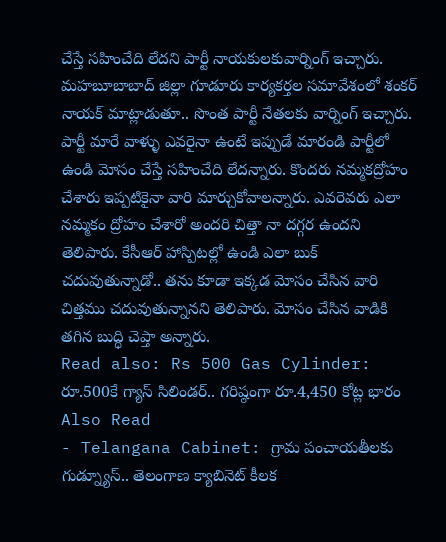చేస్తే సహించేది లేదని పార్టీ నాయకులకువార్నింగ్ ఇచ్చారు. మహబూబాబాద్ జిల్లా గూడూరు కార్యకర్తల సమావేశంలో శంకర్ నాయక్ మాట్లాడుతూ.. సొంత పార్టీ నేతలకు వార్నింగ్ ఇచ్చారు. పార్టీ మారే వాళ్ళు ఎవరైనా ఉంటే ఇప్పుడే మారండి పార్టీలో ఉండి మోసం చేస్తే సహించేది లేదన్నారు. కొందరు నమ్మకద్రోహం చేశారు ఇప్పటికైనా వారి మార్చుకోవాలన్నారు. ఎవరెవరు ఎలా నమ్మకం ద్రోహం చేశారో అందరి చిత్తా నా దగ్గర ఉందని తెలిపారు. కేసీఆర్ హాస్పిటల్లో ఉండి ఎలా బుక్ చదువుతున్నాడో.. తను కూడా ఇక్కడ మోసం చేసిన వారి చిత్తము చదువుతున్నానని తెలిపారు. మోసం చేసిన వాడికి తగిన బుద్ధి చెప్తా అన్నారు.
Read also: Rs 500 Gas Cylinder: రూ.500కే గ్యాస్ సిలిండర్.. గరిష్ఠంగా రూ.4,450 కోట్ల భారం
Also Read
- Telangana Cabinet: గ్రామ పంచాయతీలకు గుడ్న్యూస్.. తెలంగాణ క్యాబినెట్ కీలక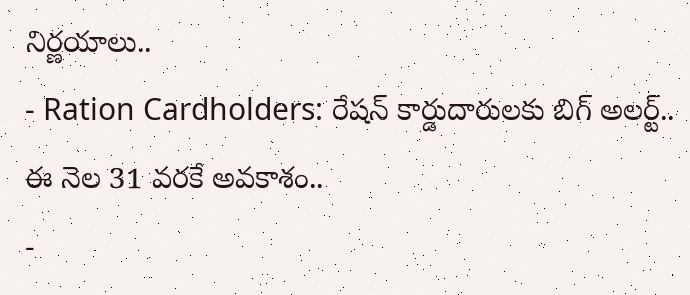నిర్ణయాలు..
- Ration Cardholders: రేషన్ కార్డుదారులకు బిగ్ అలర్ట్.. ఈ నెల 31 వరకే అవకాశం..
-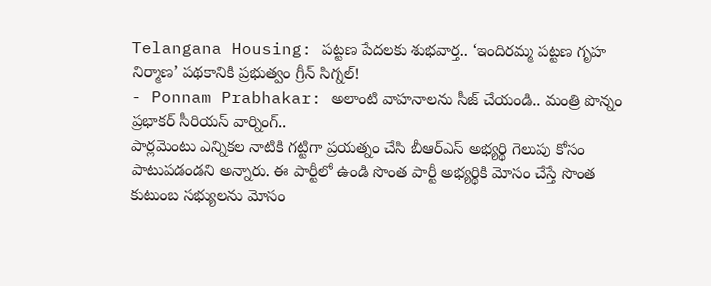Telangana Housing: పట్టణ పేదలకు శుభవార్త.. ‘ఇందిరమ్మ పట్టణ గృహ నిర్మాణ’ పథకానికి ప్రభుత్వం గ్రీన్ సిగ్నల్!
- Ponnam Prabhakar: అలాంటి వాహనాలను సీజ్ చేయండి.. మంత్రి పొన్నం ప్రభాకర్ సీరియస్ వార్నింగ్..
పార్లమెంటు ఎన్నికల నాటికి గట్టిగా ప్రయత్నం చేసి బీఆర్ఎస్ అభ్యర్థి గెలుపు కోసం పాటుపడండని అన్నారు. ఈ పార్టీలో ఉండి సొంత పార్టీ అభ్యర్థికి మోసం చేస్తే సొంత కుటుంబ సభ్యులను మోసం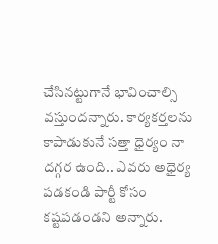చేసినట్టుగానే భావించాల్సి వస్తుందన్నారు. కార్యకర్తలను కాపాడుకునే సత్తా ధైర్యం నా దగ్గర ఉంది.. ఎవరు అధైర్య పడకండి పార్టీ కోసం కష్టపడండని అన్నారు.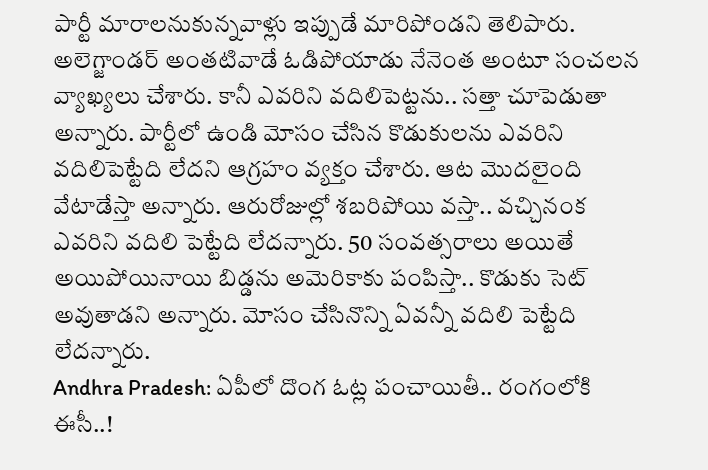పార్టీ మారాలనుకున్నవాళ్లు ఇప్పుడే మారిపోండని తెలిపారు. అలెగ్జాండర్ అంతటివాడే ఓడిపోయాడు నేనెంత అంటూ సంచలన వ్యాఖ్యలు చేశారు. కానీ ఎవరిని వదిలిపెట్టను.. సత్తా చూపెడుతా అన్నారు. పార్టీలో ఉండి మోసం చేసిన కొడుకులను ఎవరిని వదిలిపెట్టేది లేదని ఆగ్రహం వ్యక్తం చేశారు. ఆట మొదలైంది వేటాడేస్తా అన్నారు. ఆరురోజుల్లో శబరిపోయి వస్తా.. వచ్చినంక ఎవరిని వదిలి పెట్టేది లేదన్నారు. 50 సంవత్సరాలు అయితే అయిపోయినాయి బిడ్డను అమెరికాకు పంపిస్తా.. కొడుకు సెట్ అవుతాడని అన్నారు. మోసం చేసినొన్ని ఏవన్నీ వదిలి పెట్టేది లేదన్నారు.
Andhra Pradesh: ఏపీలో దొంగ ఓట్ల పంచాయితీ.. రంగంలోకి ఈసీ..!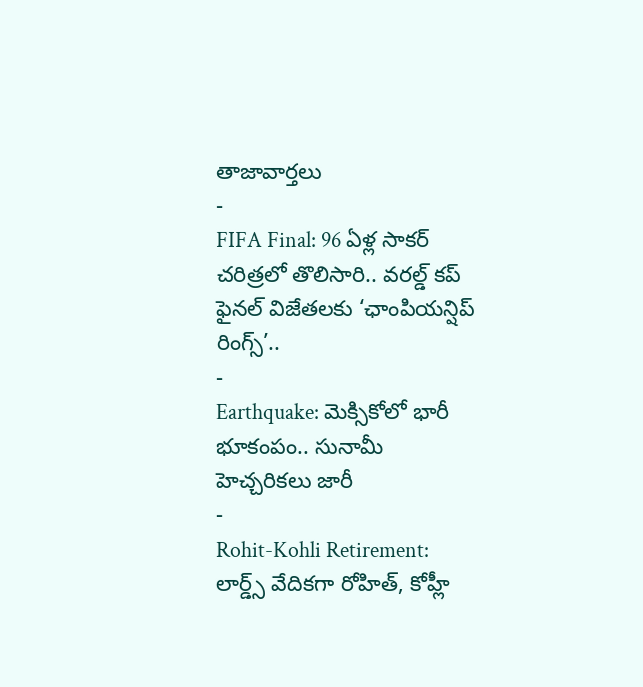తాజావార్తలు
-
FIFA Final: 96 ఏళ్ల సాకర్ చరిత్రలో తొలిసారి.. వరల్డ్ కప్ ఫైనల్ విజేతలకు ‘ఛాంపియన్షిప్ రింగ్స్’..
-
Earthquake: మెక్సికోలో భారీ భూకంపం.. సునామీ హెచ్చరికలు జారీ
-
Rohit-Kohli Retirement: లార్డ్స్ వేదికగా రోహిత్, కోహ్లీ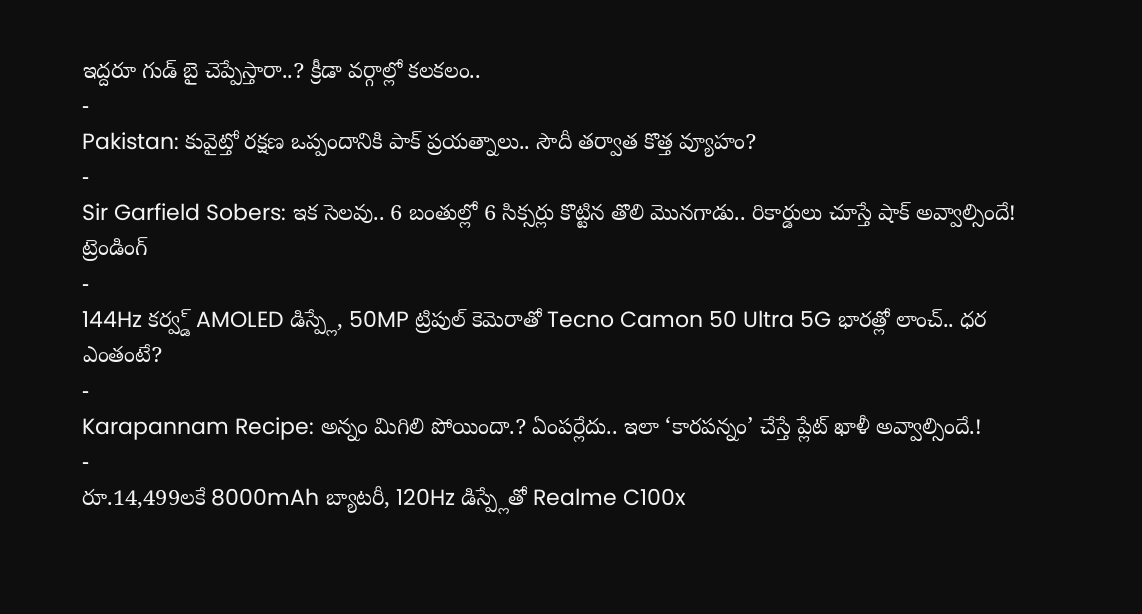ఇద్దరూ గుడ్ బై చెప్పేస్తారా..? క్రీడా వర్గాల్లో కలకలం..
-
Pakistan: కువైట్తో రక్షణ ఒప్పందానికి పాక్ ప్రయత్నాలు.. సౌదీ తర్వాత కొత్త వ్యూహం?
-
Sir Garfield Sobers: ఇక సెలవు.. 6 బంతుల్లో 6 సిక్సర్లు కొట్టిన తొలి మొనగాడు.. రికార్డులు చూస్తే షాక్ అవ్వాల్సిందే!
ట్రెండింగ్
-
144Hz కర్వ్డ్ AMOLED డిస్ప్లే, 50MP ట్రిపుల్ కెమెరాతో Tecno Camon 50 Ultra 5G భారత్లో లాంచ్.. ధర ఎంతంటే?
-
Karapannam Recipe: అన్నం మిగిలి పోయిందా.? ఏంపర్లేదు.. ఇలా ‘కారపన్నం’ చేస్తే ప్లేట్ ఖాళీ అవ్వాల్సిందే.!
-
రూ.14,499లకే 8000mAh బ్యాటరీ, 120Hz డిస్ప్లేతో Realme C100x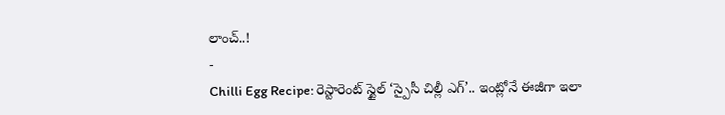లాంచ్..!
-
Chilli Egg Recipe: రెస్టారెంట్ స్టైల్ ‘స్పైసీ చిల్లీ ఎగ్’.. ఇంట్లోనే ఈజీగా ఇలా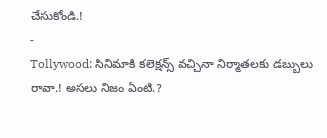చేసుకోండి.!
-
Tollywood: సినిమాకి కలెక్షన్స్ వచ్చినా నిర్మాతలకు డబ్బులు రావా.! అసలు నిజం ఏంటి.?